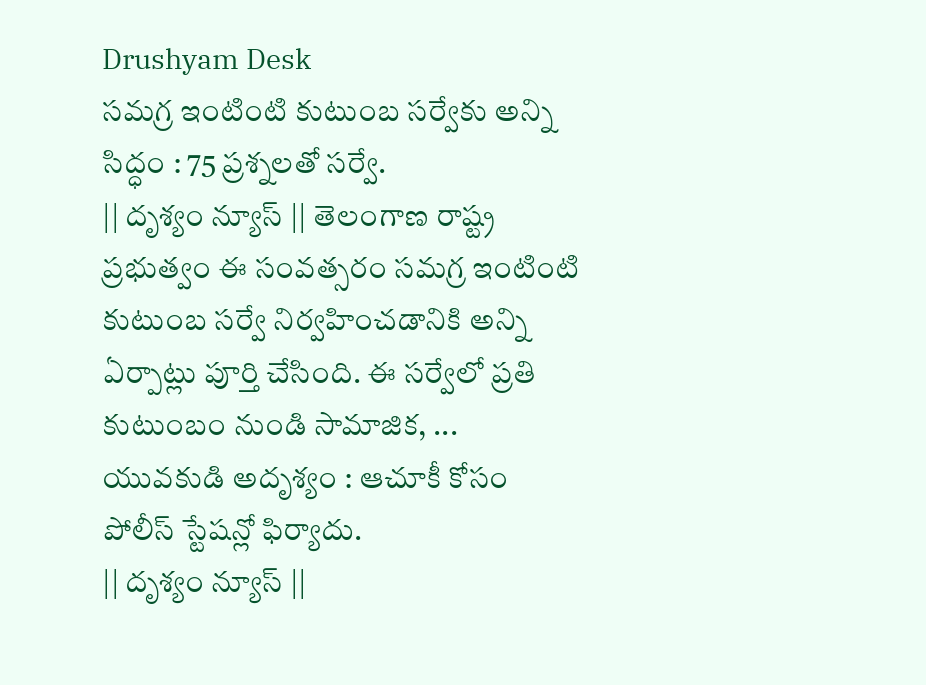Drushyam Desk
సమగ్ర ఇంటింటి కుటుంబ సర్వేకు అన్ని సిద్ధం : 75 ప్రశ్నలతో సర్వే.
|| దృశ్యం న్యూస్ || తెలంగాణ రాష్ట్ర ప్రభుత్వం ఈ సంవత్సరం సమగ్ర ఇంటింటి కుటుంబ సర్వే నిర్వహించడానికి అన్ని ఏర్పాట్లు పూర్తి చేసింది. ఈ సర్వేలో ప్రతి కుటుంబం నుండి సామాజిక, ...
యువకుడి అదృశ్యం : ఆచూకీ కోసం పోలీస్ స్టేషన్లో ఫిర్యాదు.
|| దృశ్యం న్యూస్ ||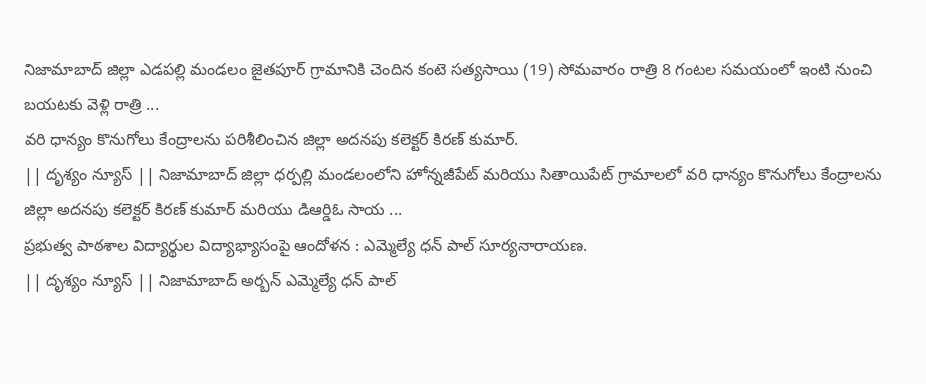నిజామాబాద్ జిల్లా ఎడపల్లి మండలం జైతపూర్ గ్రామానికి చెందిన కంటె సత్యసాయి (19) సోమవారం రాత్రి 8 గంటల సమయంలో ఇంటి నుంచి బయటకు వెళ్లి రాత్రి ...
వరి ధాన్యం కొనుగోలు కేంద్రాలను పరిశీలించిన జిల్లా అదనపు కలెక్టర్ కిరణ్ కుమార్.
|| దృశ్యం న్యూస్ || నిజామాబాద్ జిల్లా ధర్పల్లి మండలంలోని హోన్నజీపేట్ మరియు సితాయిపేట్ గ్రామాలలో వరి ధాన్యం కొనుగోలు కేంద్రాలను జిల్లా అదనపు కలెక్టర్ కిరణ్ కుమార్ మరియు డిఆర్డిఓ సాయ ...
ప్రభుత్వ పాఠశాల విద్యార్థుల విద్యాభ్యాసంపై ఆందోళన : ఎమ్మెల్యే ధన్ పాల్ సూర్యనారాయణ.
|| దృశ్యం న్యూస్ || నిజామాబాద్ అర్బన్ ఎమ్మెల్యే ధన్ పాల్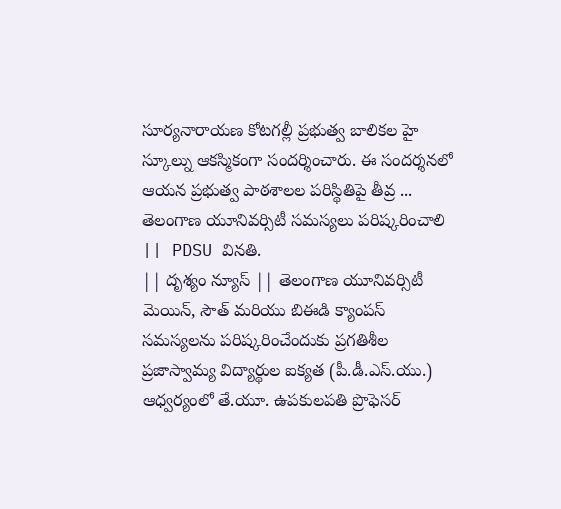సూర్యనారాయణ కోటగల్లీ ప్రభుత్వ బాలికల హై స్కూల్ను ఆకస్మికంగా సందర్శించారు. ఈ సందర్శనలో ఆయన ప్రభుత్వ పాఠశాలల పరిస్థితిపై తీవ్ర ...
తెలంగాణ యూనివర్సిటీ సమస్యలు పరిష్కరించాలి || PDSU వినతి.
|| దృశ్యం న్యూస్ || తెలంగాణ యూనివర్సిటీ మెయిన్, సౌత్ మరియు బిఈడి క్యాంపస్ సమస్యలను పరిష్కరించేందుకు ప్రగతిశీల ప్రజాస్వామ్య విద్యార్థుల ఐక్యత (పీ.డీ.ఎస్.యు.) ఆధ్వర్యంలో తే.యూ. ఉపకులపతి ప్రొఫెసర్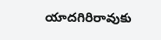యాదగిరిరావుకు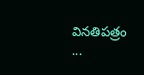వినతిపత్రం ...